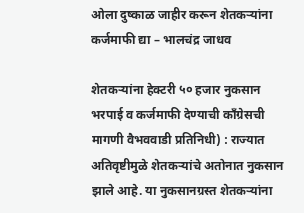ओला दुष्काळ जाहीर करून शेतकऱ्यांना कर्जमाफी द्या – भालचंद्र जाधव

शेतकऱ्यांना हेक्टरी ५० हजार नुकसान भरपाई व कर्जमाफी देण्याची काँग्रेसची मागणी वैभववाडी प्रतिनिधी) : राज्यात अतिवृष्टीमुळे शेतकऱ्यांचे अतोनात नुकसान झाले आहे. या नुकसानग्रस्त शेतकऱ्यांना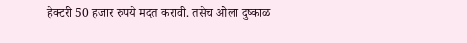हेक्टरी 50 हजार रुपये मदत करावी. तसेच ओला दुष्काळ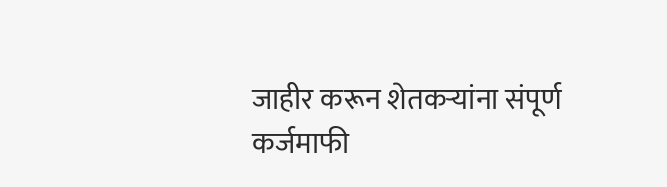जाहीर करून शेतकऱ्यांना संपूर्ण कर्जमाफी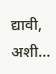द्यावी, अशी…